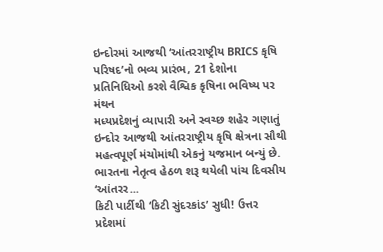ઇન્દોરમાં આજથી ‘આંતરરાષ્ટ્રીય BRICS કૃષિ પરિષદ’નો ભવ્ય પ્રારંભ, 21 દેશોના પ્રતિનિધિઓ કરશે વૈશ્વિક કૃષિના ભવિષ્ય પર મંથન
મધ્યપ્રદેશનું વ્યાપારી અને સ્વચ્છ શહેર ગણાતું ઇન્દોર આજથી આંતરરાષ્ટ્રીય કૃષિ ક્ષેત્રના સૌથી મહત્વપૂર્ણ મંચોમાંથી એકનું યજમાન બન્યું છે. ભારતના નેતૃત્વ હેઠળ શરૂ થયેલી પાંચ દિવસીય ‘આંતરર...
કિટી પાર્ટીથી ‘કિટી સુંદરકાંડ’ સુધી! ઉત્તર પ્રદેશમાં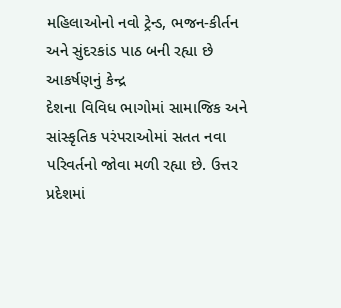મહિલાઓનો નવો ટ્રેન્ડ, ભજન-કીર્તન અને સુંદરકાંડ પાઠ બની રહ્યા છે આકર્ષણનું કેન્દ્ર
દેશના વિવિધ ભાગોમાં સામાજિક અને સાંસ્કૃતિક પરંપરાઓમાં સતત નવા પરિવર્તનો જોવા મળી રહ્યા છે. ઉત્તર પ્રદેશમાં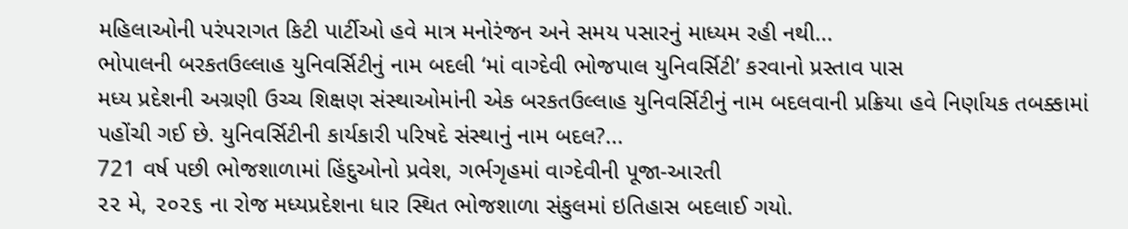મહિલાઓની પરંપરાગત કિટી પાર્ટીઓ હવે માત્ર મનોરંજન અને સમય પસારનું માધ્યમ રહી નથી...
ભોપાલની બરકતઉલ્લાહ યુનિવર્સિટીનું નામ બદલી ‘માં વાગ્દેવી ભોજપાલ યુનિવર્સિટી’ કરવાનો પ્રસ્તાવ પાસ
મધ્ય પ્રદેશની અગ્રણી ઉચ્ચ શિક્ષણ સંસ્થાઓમાંની એક બરકતઉલ્લાહ યુનિવર્સિટીનું નામ બદલવાની પ્રક્રિયા હવે નિર્ણાયક તબક્કામાં પહોંચી ગઈ છે. યુનિવર્સિટીની કાર્યકારી પરિષદે સંસ્થાનું નામ બદલ?...
721 વર્ષ પછી ભોજશાળામાં હિંદુઓનો પ્રવેશ, ગર્ભગૃહમાં વાગ્દેવીની પૂજા-આરતી
૨૨ મે, ૨૦૨૬ ના રોજ મધ્યપ્રદેશના ધાર સ્થિત ભોજશાળા સંકુલમાં ઇતિહાસ બદલાઈ ગયો.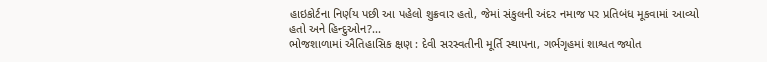હાઇકોર્ટના નિર્ણય પછી આ પહેલો શુક્રવાર હતો, જેમાં સંકુલની અંદર નમાજ પર પ્રતિબંધ મૂકવામાં આવ્યો હતો અને હિન્દુઓન?...
ભોજશાળામાં ઐતિહાસિક ક્ષણ : દેવી સરસ્વતીની મૂર્તિ સ્થાપના, ગર્ભગૃહમાં શાશ્વત જ્યોત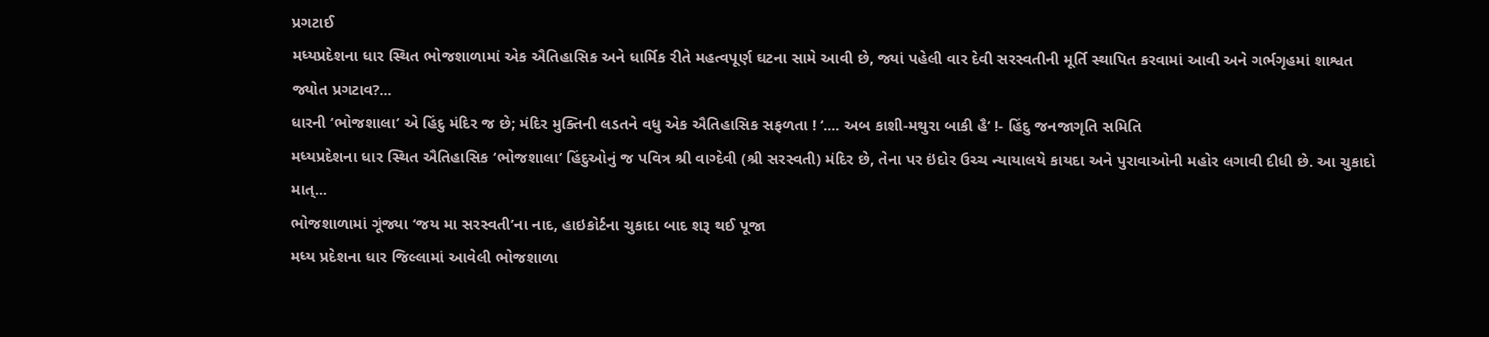પ્રગટાઈ
મધ્યપ્રદેશના ધાર સ્થિત ભોજશાળામાં એક ઐતિહાસિક અને ધાર્મિક રીતે મહત્વપૂર્ણ ઘટના સામે આવી છે, જ્યાં પહેલી વાર દેવી સરસ્વતીની મૂર્તિ સ્થાપિત કરવામાં આવી અને ગર્ભગૃહમાં શાશ્વત જ્યોત પ્રગટાવ?...
ધારની ‘ભોજશાલા’ એ હિંદુ મંદિર જ છે; મંદિર મુક્તિની લડતને વધુ એક ઐતિહાસિક સફળતા ! ‘.... અબ કાશી-મથુરા બાકી હૈ’ !- હિંદુ જનજાગૃતિ સમિતિ
મધ્યપ્રદેશના ધાર સ્થિત ઐતિહાસિક ‘ભોજશાલા’ હિંદુઓનું જ પવિત્ર શ્રી વાગ્દેવી (શ્રી સરસ્વતી) મંદિર છે, તેના પર ઇંદોર ઉચ્ચ ન્યાયાલયે કાયદા અને પુરાવાઓની મહોર લગાવી દીધી છે. આ ચુકાદો માત્...
ભોજશાળામાં ગૂંજ્યા ‘જય મા સરસ્વતી’ના નાદ, હાઇકોર્ટના ચુકાદા બાદ શરૂ થઈ પૂજા
મધ્ય પ્રદેશના ધાર જિલ્લામાં આવેલી ભોજશાળા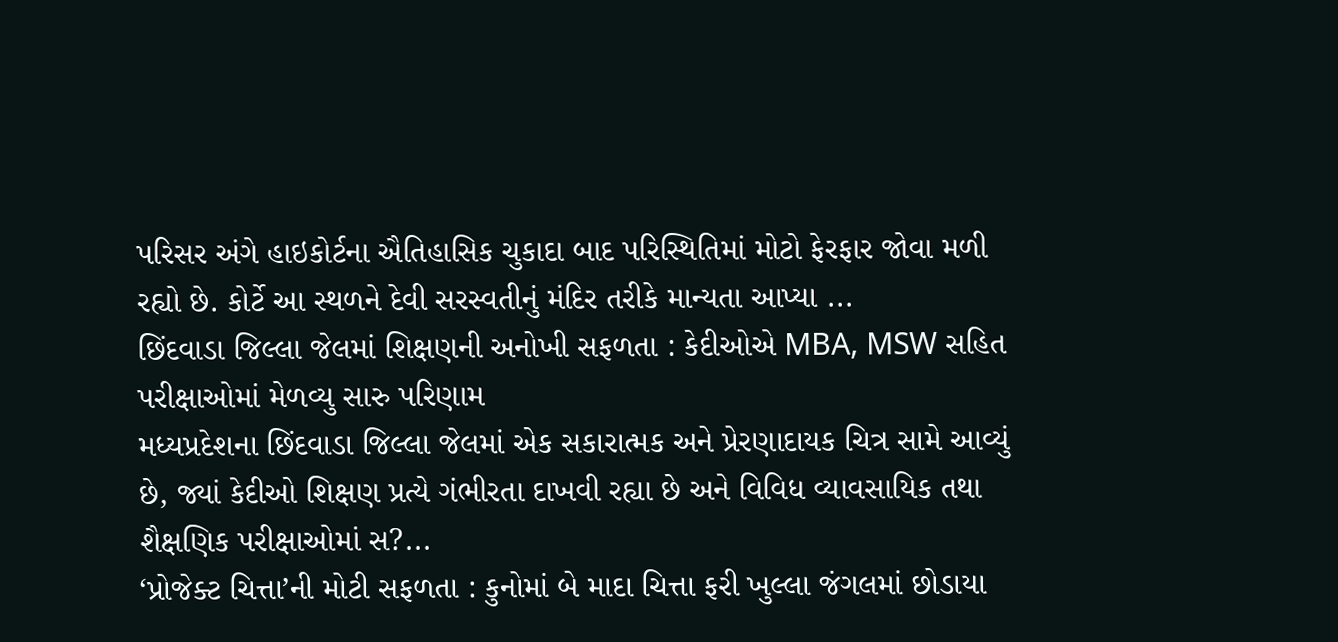પરિસર અંગે હાઇકોર્ટના ઐતિહાસિક ચુકાદા બાદ પરિસ્થિતિમાં મોટો ફેરફાર જોવા મળી રહ્યો છે. કોર્ટે આ સ્થળને દેવી સરસ્વતીનું મંદિર તરીકે માન્યતા આપ્યા ...
છિંદવાડા જિલ્લા જેલમાં શિક્ષણની અનોખી સફળતા : કેદીઓએ MBA, MSW સહિત પરીક્ષાઓમાં મેળવ્યુ સારુ પરિણામ
મધ્યપ્રદેશના છિંદવાડા જિલ્લા જેલમાં એક સકારાત્મક અને પ્રેરણાદાયક ચિત્ર સામે આવ્યું છે, જ્યાં કેદીઓ શિક્ષણ પ્રત્યે ગંભીરતા દાખવી રહ્યા છે અને વિવિધ વ્યાવસાયિક તથા શૈક્ષણિક પરીક્ષાઓમાં સ?...
‘પ્રોજેક્ટ ચિત્તા’ની મોટી સફળતા : કુનોમાં બે માદા ચિત્તા ફરી ખુલ્લા જંગલમાં છોડાયા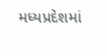મધ્યપ્રદેશમાં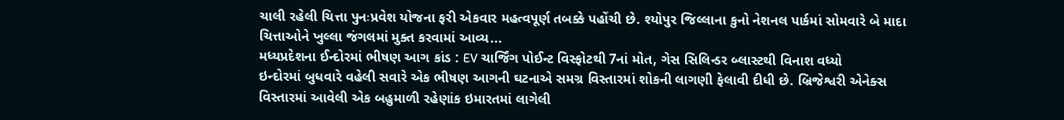ચાલી રહેલી ચિત્તા પુનઃપ્રવેશ યોજના ફરી એકવાર મહત્વપૂર્ણ તબક્કે પહોંચી છે. શ્યોપુર જિલ્લાના કુનો નેશનલ પાર્કમાં સોમવારે બે માદા ચિત્તાઓને ખુલ્લા જંગલમાં મુક્ત કરવામાં આવ્ય...
મધ્યપ્રદેશના ઈન્દોરમાં ભીષણ આગ કાંડ : EV ચાર્જિંગ પોઈન્ટ વિસ્ફોટથી 7નાં મોત, ગેસ સિલિન્ડર બ્લાસ્ટથી વિનાશ વધ્યો
ઇન્દોરમાં બુધવારે વહેલી સવારે એક ભીષણ આગની ઘટનાએ સમગ્ર વિસ્તારમાં શોકની લાગણી ફેલાવી દીધી છે. બ્રિજેશ્વરી એનેક્સ વિસ્તારમાં આવેલી એક બહુમાળી રહેણાંક ઇમારતમાં લાગેલી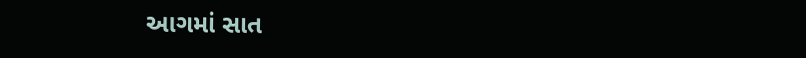આગમાં સાત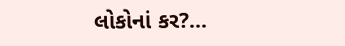લોકોનાં કર?...